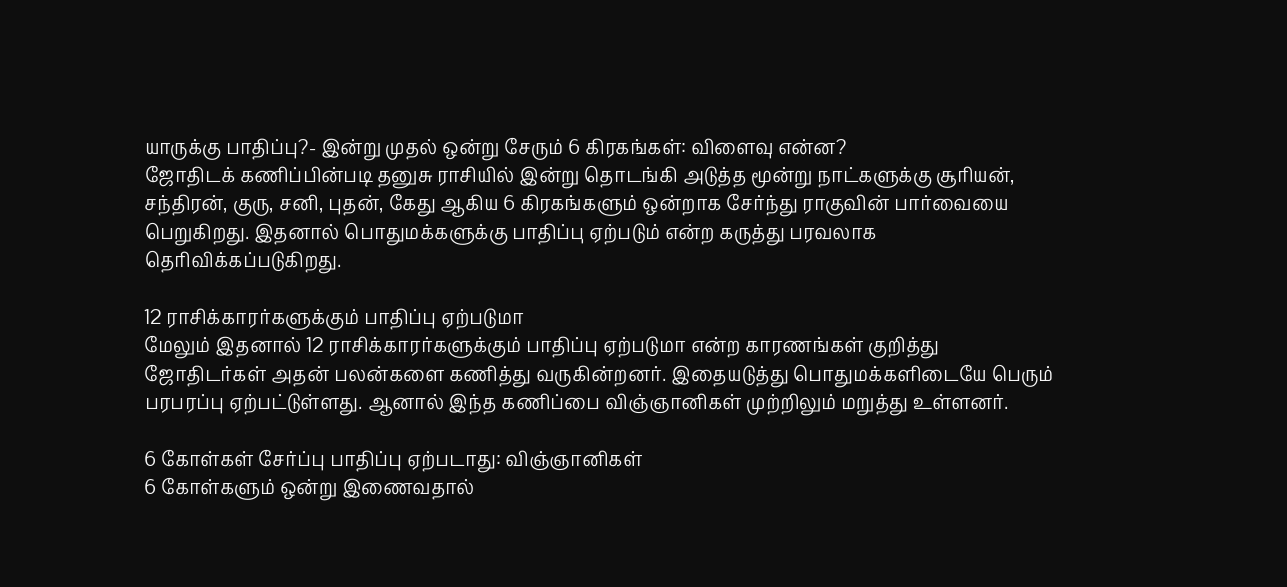யாருக்கு பாதிப்பு?- இன்று முதல் ஒன்று சேரும் 6 கிரகங்கள்: விளைவு என்ன?
ஜோதிடக் கணிப்பின்படி தனுசு ராசியில் இன்று தொடங்கி அடுத்த மூன்று நாட்களுக்கு சூரியன், சந்திரன், குரு, சனி, புதன், கேது ஆகிய 6 கிரகங்களும் ஒன்றாக சேர்ந்து ராகுவின் பார்வையை பெறுகிறது. இதனால் பொதுமக்களுக்கு பாதிப்பு ஏற்படும் என்ற கருத்து பரவலாக தெரிவிக்கப்படுகிறது.

12 ராசிக்காரர்களுக்கும் பாதிப்பு ஏற்படுமா
மேலும் இதனால் 12 ராசிக்காரர்களுக்கும் பாதிப்பு ஏற்படுமா என்ற காரணங்கள் குறித்து ஜோதிடர்கள் அதன் பலன்களை கணித்து வருகின்றனர். இதையடுத்து பொதுமக்களிடையே பெரும் பரபரப்பு ஏற்பட்டுள்ளது. ஆனால் இந்த கணிப்பை விஞ்ஞானிகள் முற்றிலும் மறுத்து உள்ளனர்.

6 கோள்கள் சேர்ப்பு பாதிப்பு ஏற்படாது: விஞ்ஞானிகள்
6 கோள்களும் ஒன்று இணைவதால்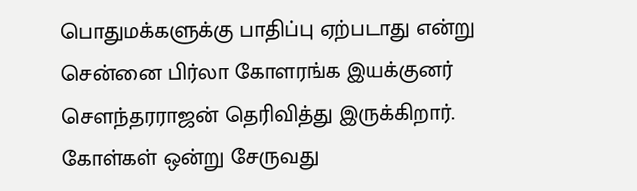பொதுமக்களுக்கு பாதிப்பு ஏற்படாது என்று சென்னை பிர்லா கோளரங்க இயக்குனர் சௌந்தரராஜன் தெரிவித்து இருக்கிறார். கோள்கள் ஒன்று சேருவது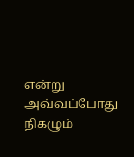என்று அவ்வப்போது நிகழும்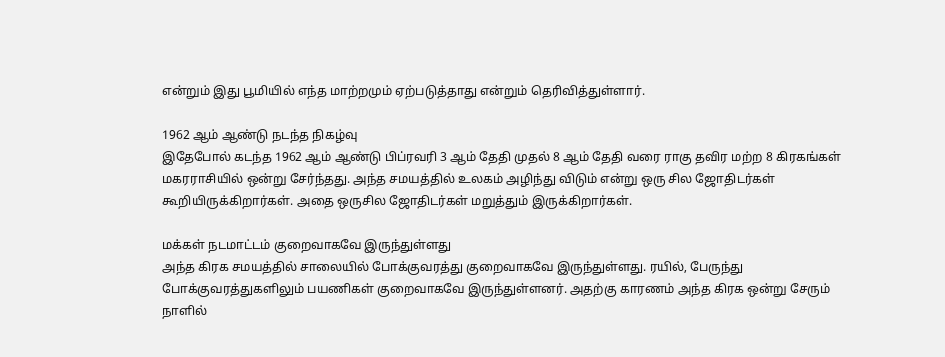என்றும் இது பூமியில் எந்த மாற்றமும் ஏற்படுத்தாது என்றும் தெரிவித்துள்ளார்.

1962 ஆம் ஆண்டு நடந்த நிகழ்வு
இதேபோல் கடந்த 1962 ஆம் ஆண்டு பிப்ரவரி 3 ஆம் தேதி முதல் 8 ஆம் தேதி வரை ராகு தவிர மற்ற 8 கிரகங்கள் மகரராசியில் ஒன்று சேர்ந்தது. அந்த சமயத்தில் உலகம் அழிந்து விடும் என்று ஒரு சில ஜோதிடர்கள் கூறியிருக்கிறார்கள். அதை ஒருசில ஜோதிடர்கள் மறுத்தும் இருக்கிறார்கள்.

மக்கள் நடமாட்டம் குறைவாகவே இருந்துள்ளது
அந்த கிரக சமயத்தில் சாலையில் போக்குவரத்து குறைவாகவே இருந்துள்ளது. ரயில், பேருந்து போக்குவரத்துகளிலும் பயணிகள் குறைவாகவே இருந்துள்ளனர். அதற்கு காரணம் அந்த கிரக ஒன்று சேரும் நாளில்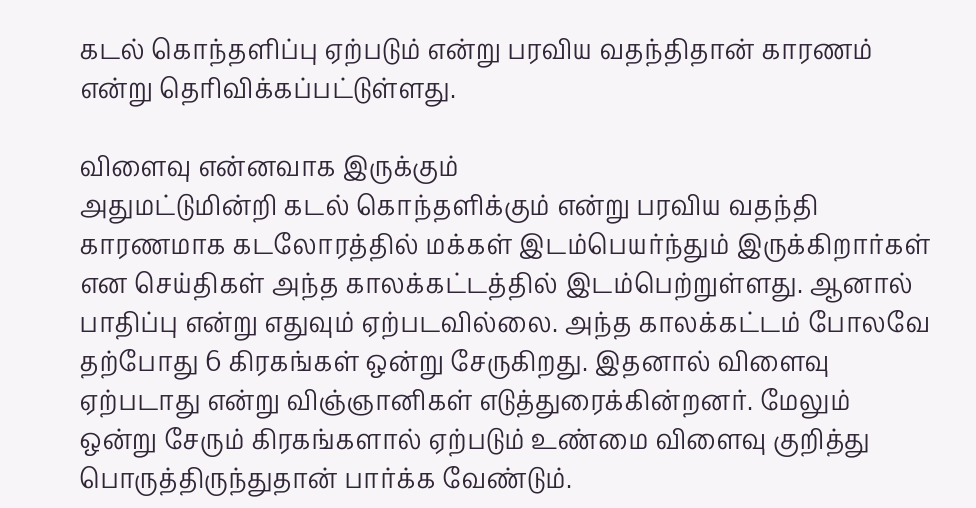கடல் கொந்தளிப்பு ஏற்படும் என்று பரவிய வதந்திதான் காரணம் என்று தெரிவிக்கப்பட்டுள்ளது.

விளைவு என்னவாக இருக்கும்
அதுமட்டுமின்றி கடல் கொந்தளிக்கும் என்று பரவிய வதந்தி காரணமாக கடலோரத்தில் மக்கள் இடம்பெயர்ந்தும் இருக்கிறார்கள் என செய்திகள் அந்த காலக்கட்டத்தில் இடம்பெற்றுள்ளது. ஆனால் பாதிப்பு என்று எதுவும் ஏற்படவில்லை. அந்த காலக்கட்டம் போலவே தற்போது 6 கிரகங்கள் ஒன்று சேருகிறது. இதனால் விளைவு ஏற்படாது என்று விஞ்ஞானிகள் எடுத்துரைக்கின்றனர். மேலும் ஒன்று சேரும் கிரகங்களால் ஏற்படும் உண்மை விளைவு குறித்து பொருத்திருந்துதான் பார்க்க வேண்டும்.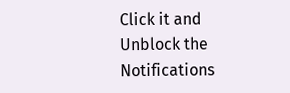Click it and Unblock the Notifications